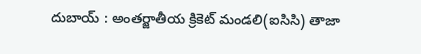దుబాయ్ : అంతర్జాతీయ క్రికెట్ మండలి(ఐసిసి) తాజా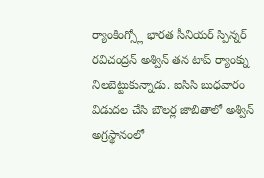ర్యాంకింగ్స్లో భారత సీనియర్ స్పిన్నర్ రవిచంద్రన్ అశ్విన్ తన టాప్ ర్యాంక్ను నిలబెట్టుకున్నాడు. ఐసిసి బుధవారం విడుదల చేసి బౌలర్ల జాబితాలో అశ్విన్ అగ్రస్థానంలో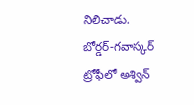నిలిచాడు. బోర్డర్-గవాస్కర్ ట్రోఫీలో అశ్విన్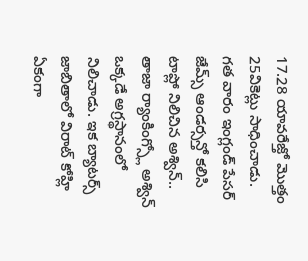17.28 యావరేజ్తో మొత్తం 25వికెట్లు సాధించాడు. గత వారం ఇంగ్లండ్ పేసర్ జేమ్స్ ఆండర్సన్తో కలిసి టాప్లో నిలిచిన అశ్విన్.. తాజా ర్యాంకింగ్స్లో అశ్విన్ ఒక్కడే అగ్రస్థానంలో నిలిచాడు. ఇక బ్యాటర్స్ జాబితాలో విరాట్ కోహ్లి ఏకంగా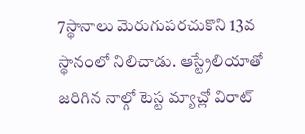7స్థానాలు మెరుగుపరచుకొని 13వ స్థానంలో నిలిచాడు. ఆస్ట్రేలియాతో జరిగిన నాల్గో టెస్ట మ్యాచ్లో విరాట్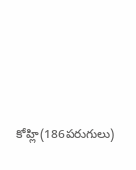కోహ్లి(186పరుగులు)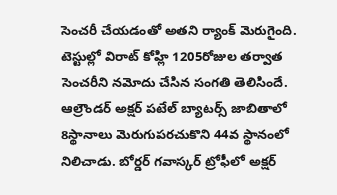సెంచరీ చేయడంతో అతని ర్యాంక్ మెరుగైంది. టెస్టుల్లో విరాట్ కోహ్లి 1205రోజుల తర్వాత సెంచరీని నమోదు చేసిన సంగతి తెలిసిందే. ఆల్రౌండర్ అక్షర్ పటేల్ బ్యాటర్స్ జాబితాలో 8స్థానాలు మెరుగుపరచుకొని 44వ స్థానంలో నిలిచాడు. బోర్డర్ గవాస్కర్ ట్రోఫీలో అక్షర్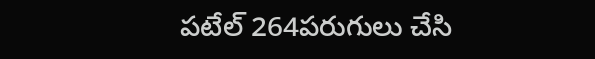పటేల్ 264పరుగులు చేసి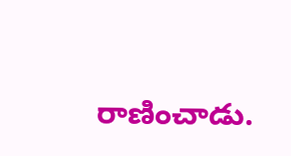రాణించాడు.